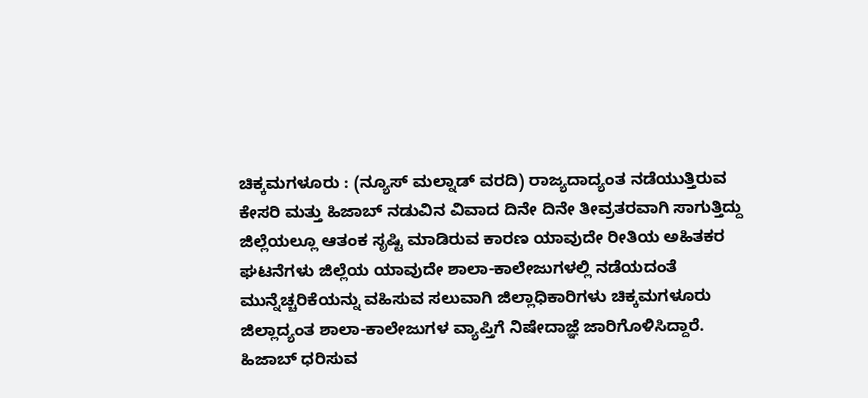ಚಿಕ್ಕಮಗಳೂರು : (ನ್ಯೂಸ್ ಮಲ್ನಾಡ್ ವರದಿ) ರಾಜ್ಯದಾದ್ಯಂತ ನಡೆಯುತ್ತಿರುವ ಕೇಸರಿ ಮತ್ತು ಹಿಜಾಬ್ ನಡುವಿನ ವಿವಾದ ದಿನೇ ದಿನೇ ತೀವ್ರತರವಾಗಿ ಸಾಗುತ್ತಿದ್ದು ಜಿಲ್ಲೆಯಲ್ಲೂ ಆತಂಕ ಸೃಷ್ಟಿ ಮಾಡಿರುವ ಕಾರಣ ಯಾವುದೇ ರೀತಿಯ ಅಹಿತಕರ ಘಟನೆಗಳು ಜಿಲ್ಲೆಯ ಯಾವುದೇ ಶಾಲಾ-ಕಾಲೇಜುಗಳಲ್ಲಿ ನಡೆಯದಂತೆ ಮುನ್ನೆಚ್ಚರಿಕೆಯನ್ನು ವಹಿಸುವ ಸಲುವಾಗಿ ಜಿಲ್ಲಾಧಿಕಾರಿಗಳು ಚಿಕ್ಕಮಗಳೂರು ಜಿಲ್ಲಾದ್ಯಂತ ಶಾಲಾ-ಕಾಲೇಜುಗಳ ವ್ಯಾಪ್ತಿಗೆ ನಿಷೇದಾಜ್ಞೆ ಜಾರಿಗೊಳಿಸಿದ್ದಾರೆ.
ಹಿಜಾಬ್ ಧರಿಸುವ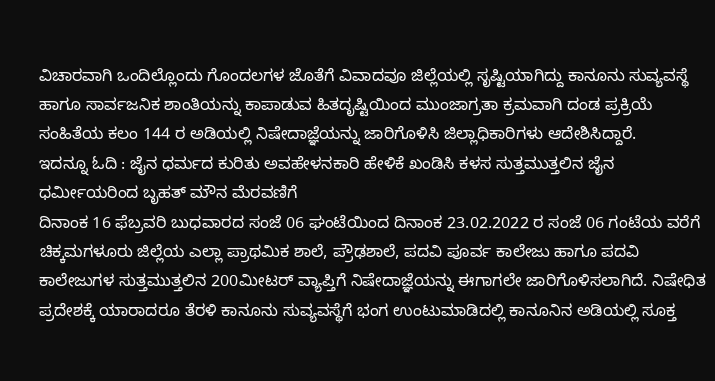ವಿಚಾರವಾಗಿ ಒಂದಿಲ್ಲೊಂದು ಗೊಂದಲಗಳ ಜೊತೆಗೆ ವಿವಾದವೂ ಜಿಲ್ಲೆಯಲ್ಲಿ ಸೃಷ್ಟಿಯಾಗಿದ್ದು ಕಾನೂನು ಸುವ್ಯವಸ್ಥೆ ಹಾಗೂ ಸಾರ್ವಜನಿಕ ಶಾಂತಿಯನ್ನು ಕಾಪಾಡುವ ಹಿತದೃಷ್ಟಿಯಿಂದ ಮುಂಜಾಗ್ರತಾ ಕ್ರಮವಾಗಿ ದಂಡ ಪ್ರಕ್ರಿಯೆ ಸಂಹಿತೆಯ ಕಲಂ 144 ರ ಅಡಿಯಲ್ಲಿ ನಿಷೇದಾಜ್ಞೆಯನ್ನು ಜಾರಿಗೊಳಿಸಿ ಜಿಲ್ಲಾಧಿಕಾರಿಗಳು ಆದೇಶಿಸಿದ್ದಾರೆ.
ಇದನ್ನೂ ಓದಿ : ಜೈನ ಧರ್ಮದ ಕುರಿತು ಅವಹೇಳನಕಾರಿ ಹೇಳಿಕೆ ಖಂಡಿಸಿ ಕಳಸ ಸುತ್ತಮುತ್ತಲಿನ ಜೈನ ಧರ್ಮೀಯರಿಂದ ಬೃಹತ್ ಮೌನ ಮೆರವಣಿಗೆ
ದಿನಾಂಕ 16 ಫೆಬ್ರವರಿ ಬುಧವಾರದ ಸಂಜೆ 06 ಘಂಟೆಯಿಂದ ದಿನಾಂಕ 23.02.2022 ರ ಸಂಜೆ 06 ಗಂಟೆಯ ವರೆಗೆ ಚಿಕ್ಕಮಗಳೂರು ಜಿಲ್ಲೆಯ ಎಲ್ಲಾ ಪ್ರಾಥಮಿಕ ಶಾಲೆ, ಪ್ರೌಢಶಾಲೆ, ಪದವಿ ಪೂರ್ವ ಕಾಲೇಜು ಹಾಗೂ ಪದವಿ ಕಾಲೇಜುಗಳ ಸುತ್ತಮುತ್ತಲಿನ 200ಮೀಟರ್ ವ್ಯಾಪ್ತಿಗೆ ನಿಷೇದಾಜ್ಞೆಯನ್ನು ಈಗಾಗಲೇ ಜಾರಿಗೊಳಿಸಲಾಗಿದೆ. ನಿಷೇಧಿತ ಪ್ರದೇಶಕ್ಕೆ ಯಾರಾದರೂ ತೆರಳಿ ಕಾನೂನು ಸುವ್ಯವಸ್ಥೆಗೆ ಭಂಗ ಉಂಟುಮಾಡಿದಲ್ಲಿ ಕಾನೂನಿನ ಅಡಿಯಲ್ಲಿ ಸೂಕ್ತ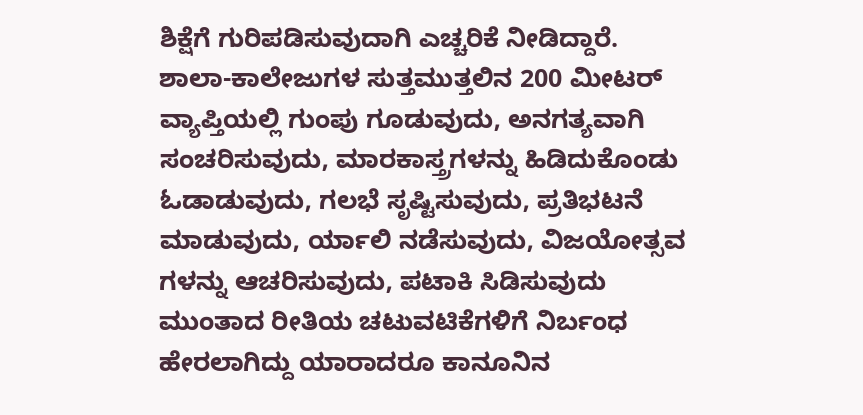ಶಿಕ್ಷೆಗೆ ಗುರಿಪಡಿಸುವುದಾಗಿ ಎಚ್ಚರಿಕೆ ನೀಡಿದ್ದಾರೆ.
ಶಾಲಾ-ಕಾಲೇಜುಗಳ ಸುತ್ತಮುತ್ತಲಿನ 200 ಮೀಟರ್ ವ್ಯಾಪ್ತಿಯಲ್ಲಿ ಗುಂಪು ಗೂಡುವುದು, ಅನಗತ್ಯವಾಗಿ ಸಂಚರಿಸುವುದು, ಮಾರಕಾಸ್ತ್ರಗಳನ್ನು ಹಿಡಿದುಕೊಂಡು ಓಡಾಡುವುದು, ಗಲಭೆ ಸೃಷ್ಟಿಸುವುದು, ಪ್ರತಿಭಟನೆ ಮಾಡುವುದು, ರ್ಯಾಲಿ ನಡೆಸುವುದು, ವಿಜಯೋತ್ಸವ ಗಳನ್ನು ಆಚರಿಸುವುದು, ಪಟಾಕಿ ಸಿಡಿಸುವುದು ಮುಂತಾದ ರೀತಿಯ ಚಟುವಟಿಕೆಗಳಿಗೆ ನಿರ್ಬಂಧ ಹೇರಲಾಗಿದ್ದು ಯಾರಾದರೂ ಕಾನೂನಿನ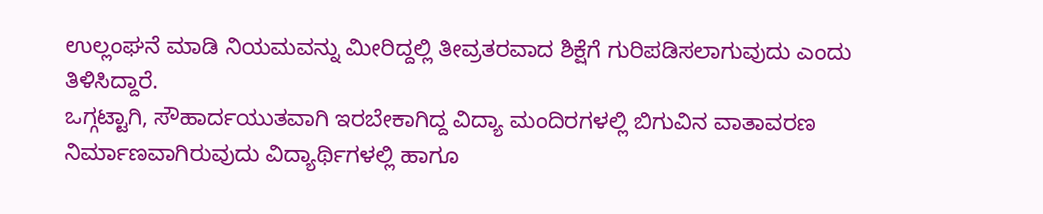ಉಲ್ಲಂಘನೆ ಮಾಡಿ ನಿಯಮವನ್ನು ಮೀರಿದ್ದಲ್ಲಿ ತೀವ್ರತರವಾದ ಶಿಕ್ಷೆಗೆ ಗುರಿಪಡಿಸಲಾಗುವುದು ಎಂದು ತಿಳಿಸಿದ್ದಾರೆ.
ಒಗ್ಗಟ್ಟಾಗಿ, ಸೌಹಾರ್ದಯುತವಾಗಿ ಇರಬೇಕಾಗಿದ್ದ ವಿದ್ಯಾ ಮಂದಿರಗಳಲ್ಲಿ ಬಿಗುವಿನ ವಾತಾವರಣ ನಿರ್ಮಾಣವಾಗಿರುವುದು ವಿದ್ಯಾರ್ಥಿಗಳಲ್ಲಿ ಹಾಗೂ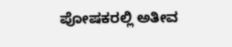ಪೋಷಕರಲ್ಲಿ ಅತೀವ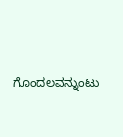ಗೊಂದಲವನ್ನುಂಟು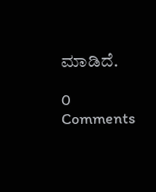ಮಾಡಿದೆ.

0 Comments